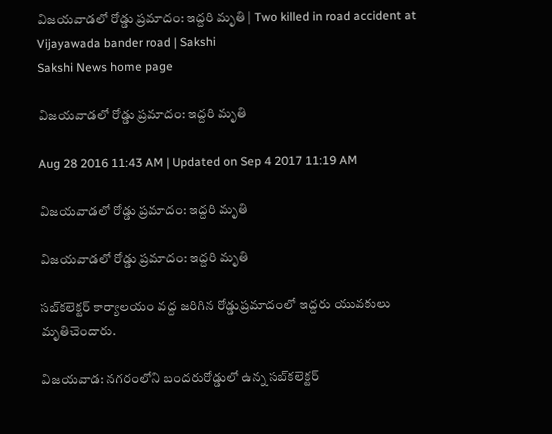విజయవాడలో రోడ్డు ప్రమాదం: ఇద్దరి మృతి | Two killed in road accident at Vijayawada bander road | Sakshi
Sakshi News home page

విజయవాడలో రోడ్డు ప్రమాదం: ఇద్దరి మృతి

Aug 28 2016 11:43 AM | Updated on Sep 4 2017 11:19 AM

విజయవాడలో రోడ్డు ప్రమాదం: ఇద్దరి మృతి

విజయవాడలో రోడ్డు ప్రమాదం: ఇద్దరి మృతి

సబ్‌కలెక్టర్ కార్యాలయం వద్ద జరిగిన రోడ్డుప్రమాదంలో ఇద్దరు యువకులు మృతిచెందారు.

విజయవాడ: నగరంలోని బందరురోడ్డులో ఉన్న సబ్‌కలెక్టర్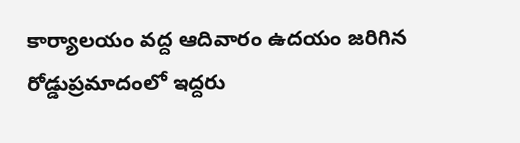కార్యాలయం వద్ద ఆదివారం ఉదయం జరిగిన రోడ్డుప్రమాదంలో ఇద్దరు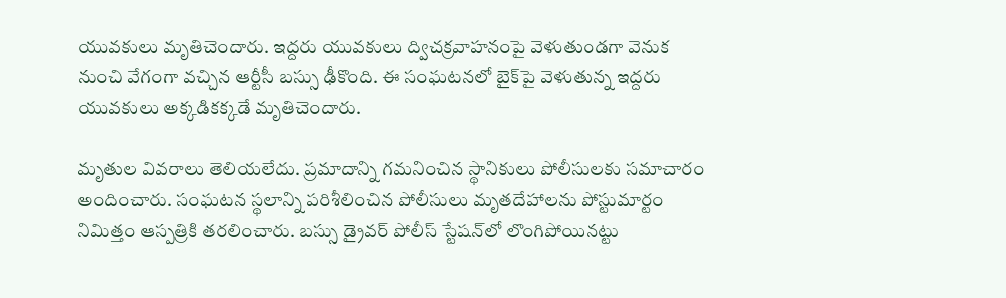యువకులు మృతిచెందారు. ఇద్దరు యువకులు ద్విచక్రవాహనంపై వెళుతుండగా వెనుక నుంచి వేగంగా వచ్చిన ఆర్టీసీ బస్సు ఢీకొంది. ఈ సంఘటనలో బైక్‌పై వెళుతున్న ఇద్దరు యువకులు అక్కడికక్కడే మృతిచెందారు.

మృతుల వివరాలు తెలియలేదు. ప్రమాదాన్ని గమనించిన స్థానికులు పోలీసులకు సమాచారం అందించారు. సంఘటన స్థలాన్ని పరిశీలించిన పోలీసులు మృతదేహాలను పోస్టుమార్టం నిమిత్తం ఆస్పత్రికి తరలించారు. బస్సు డ్రైవర్ పోలీస్ స్టేషన్‌లో లొంగిపోయినట్టు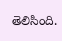తెలిసింది.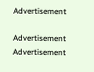Advertisement

Advertisement
Advertisement